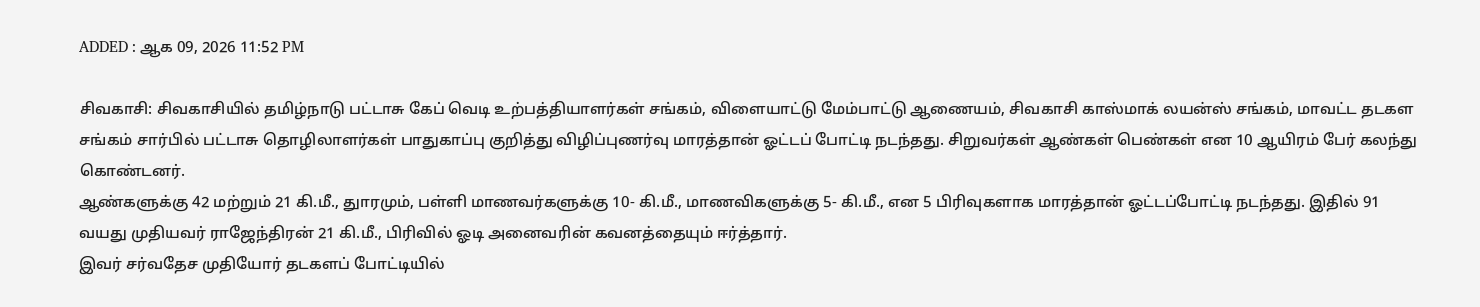ADDED : ஆக 09, 2026 11:52 PM

சிவகாசி: சிவகாசியில் தமிழ்நாடு பட்டாசு கேப் வெடி உற்பத்தியாளர்கள் சங்கம், விளையாட்டு மேம்பாட்டு ஆணையம், சிவகாசி காஸ்மாக் லயன்ஸ் சங்கம், மாவட்ட தடகள சங்கம் சார்பில் பட்டாசு தொழிலாளர்கள் பாதுகாப்பு குறித்து விழிப்புணர்வு மாரத்தான் ஓட்டப் போட்டி நடந்தது. சிறுவர்கள் ஆண்கள் பெண்கள் என 10 ஆயிரம் பேர் கலந்து கொண்டனர்.
ஆண்களுக்கு 42 மற்றும் 21 கி.மீ., துாரமும், பள்ளி மாணவர்களுக்கு 10- கி.மீ., மாணவிகளுக்கு 5- கி.மீ., என 5 பிரிவுகளாக மாரத்தான் ஓட்டப்போட்டி நடந்தது. இதில் 91 வயது முதியவர் ராஜேந்திரன் 21 கி.மீ., பிரிவில் ஓடி அனைவரின் கவனத்தையும் ஈர்த்தார்.
இவர் சர்வதேச முதியோர் தடகளப் போட்டியில்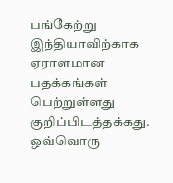பங்கேற்று இந்தியாவிற்காக ஏராளமான பதக்கங்கள் பெற்றுள்ளது குறிப்பிடத்தக்கது. ஒவ்வொரு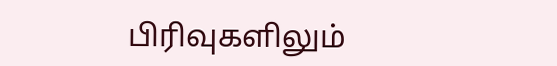பிரிவுகளிலும்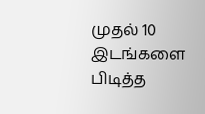முதல் 10 இடங்களை பிடித்த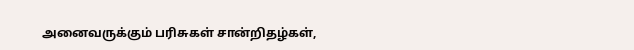அனைவருக்கும் பரிசுகள் சான்றிதழ்கள்,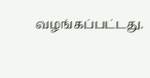வழங்கப்பட்டது.